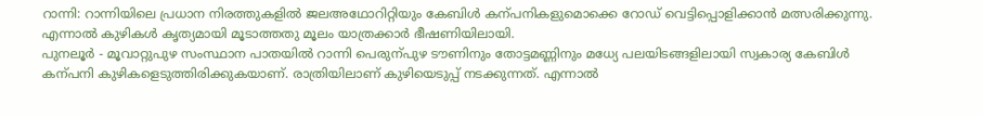റാന്നി: റാന്നിയിലെ പ്രധാന നിരത്തുകളിൽ ജലഅഥോറിറ്റിയും കേബിൾ കന്പനികളുമൊക്കെ റോഡ് വെട്ടിപ്പൊളിക്കാൻ മത്സരിക്കുന്നു. എന്നാൽ കുഴികൾ കൃത്യമായി മൂടാത്തതു മൂലം യാത്രക്കാർ ഭീഷണിയിലായി.
പുനലൂർ - മൂവാറ്റുപുഴ സംസ്ഥാന പാതയിൽ റാന്നി പെരുന്പുഴ ടൗണിനും തോട്ടമണ്ണിനും മധ്യേ പലയിടങ്ങളിലായി സ്വകാര്യ കേബിൾ കന്പനി കുഴികളെടുത്തിരിക്കുകയാണ്. രാത്രിയിലാണ് കുഴിയെടുപ്പ് നടക്കുന്നത്. എന്നാൽ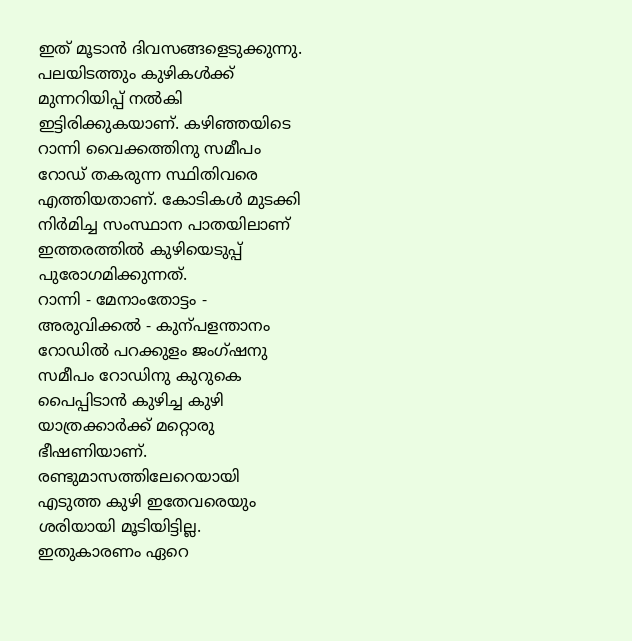ഇത് മൂടാൻ ദിവസങ്ങളെടുക്കുന്നു. പലയിടത്തും കുഴികൾക്ക് മുന്നറിയിപ്പ് നൽകി ഇട്ടിരിക്കുകയാണ്. കഴിഞ്ഞയിടെ റാന്നി വൈക്കത്തിനു സമീപം റോഡ് തകരുന്ന സ്ഥിതിവരെ എത്തിയതാണ്. കോടികൾ മുടക്കി നിർമിച്ച സംസ്ഥാന പാതയിലാണ് ഇത്തരത്തിൽ കുഴിയെടുപ്പ് പുരോഗമിക്കുന്നത്.
റാന്നി - മേനാംതോട്ടം - അരുവിക്കൽ - കുന്പളന്താനം റോഡിൽ പറക്കുളം ജംഗ്ഷനു സമീപം റോഡിനു കുറുകെ പൈപ്പിടാൻ കുഴിച്ച കുഴി യാത്രക്കാർക്ക് മറ്റൊരു ഭീഷണിയാണ്. രണ്ടുമാസത്തിലേറെയായി എടുത്ത കുഴി ഇതേവരെയും ശരിയായി മൂടിയിട്ടില്ല. ഇതുകാരണം ഏറെ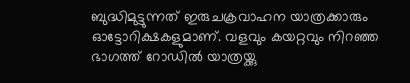ബുദ്ധിമുട്ടുന്നത് ഇരുചക്രവാഹന യാത്രക്കാരും ഓട്ടോറിക്ഷകളുമാണ്. വളവും കയറ്റവും നിറഞ്ഞ ഭാഗത്ത് റോഡിൽ യാത്രയ്ക്കു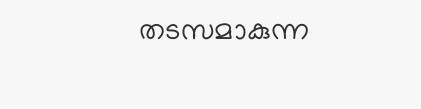തടസമാകുന്ന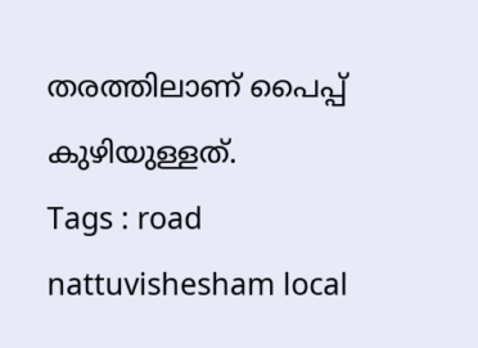തരത്തിലാണ് പൈപ്പ് കുഴിയുള്ളത്.
Tags : road nattuvishesham local